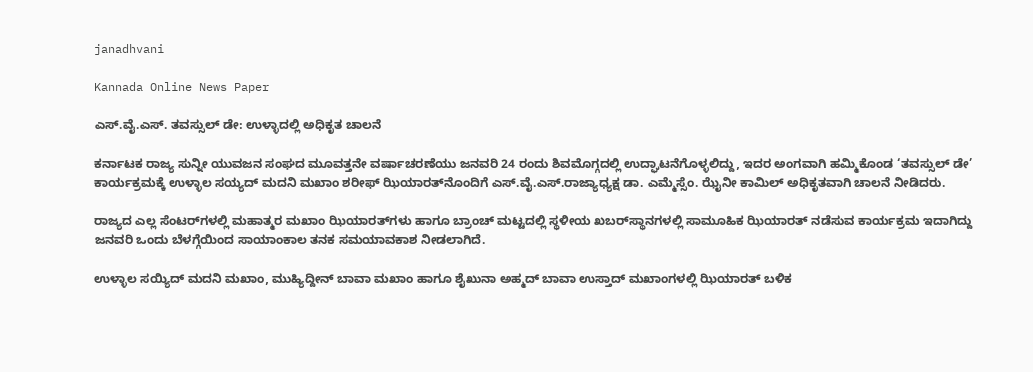janadhvani

Kannada Online News Paper

ಎಸ್.ವೈ.ಎಸ್. ತವಸ್ಸುಲ್ ಡೇ: ಉಳ್ಳಾದಲ್ಲಿ ಅಧಿಕೃತ ಚಾಲನೆ

ಕರ್ನಾಟಕ ರಾಜ್ಯ ಸುನ್ನೀ ಯುವಜನ ಸಂಘದ ಮೂವತ್ತನೇ ವರ್ಷಾಚರಣೆಯು ಜನವರಿ 24 ರಂದು ಶಿವಮೊಗ್ಗದಲ್ಲಿ ಉದ್ಘಾಟನೆಗೊಳ್ಳಲಿದ್ದು, ಇದರ ಅಂಗವಾಗಿ ಹಮ್ಮಿಕೊಂಡ ‘ತವಸ್ಸುಲ್ ಡೇ’ ಕಾರ್ಯಕ್ರಮಕ್ಕೆ ಉಳ್ಳಾಲ ಸಯ್ಯದ್ ಮದನಿ‌ ಮಖಾಂ ಶರೀಫ್‌ ಝಿಯಾರತ್‌ನೊಂದಿಗೆ ಎಸ್.ವೈ.ಎಸ್.ರಾಜ್ಯಾಧ್ಯಕ್ಷ ಡಾ. ಎಮ್ಮೆಸ್ಸೆಂ. ಝೈನೀ ಕಾಮಿಲ್ ಅಧಿಕೃತವಾಗಿ‌ ಚಾಲನೆ ನೀಡಿದರು.

ರಾಜ್ಯದ ಎಲ್ಲ ಸೆಂಟರ್‌ಗಳಲ್ಲಿ ಮಹಾತ್ಮರ ಮಖಾಂ ಝಿಯಾರತ್‌ಗಳು ಹಾಗೂ ಬ್ರಾಂಚ್ ಮಟ್ಟದಲ್ಲಿ ಸ್ಥಳೀಯ ಖಬರ್‌ಸ್ಥಾನಗಳಲ್ಲಿ ಸಾಮೂಹಿಕ ಝಿಯಾರತ್ ನಡೆಸುವ ಕಾರ್ಯಕ್ರಮ ಇದಾಗಿದ್ದು ಜನವರಿ ಒಂದು ಬೆಳಗ್ಗೆಯಿಂದ ಸಾಯಾಂಕಾಲ ತನಕ ಸಮಯಾವಕಾಶ ನೀಡಲಾಗಿದೆ.

ಉಳ್ಳಾಲ ಸಯ್ಯಿದ್ ಮದನಿ ಮಖಾಂ, ಮುಹ್ಯಿದ್ದೀನ್ ಬಾವಾ ಮಖಾಂ ಹಾಗೂ ಶೈಖುನಾ ಅಹ್ಮದ್ ಬಾವಾ ಉಸ್ತಾದ್ ಮಖಾಂಗಳಲ್ಲಿ ಝಿಯಾರತ್ ಬಳಿಕ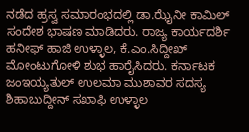ನಡೆದ ಹ್ರಸ್ವ ಸಮಾರಂಭದಲ್ಲಿ ಡಾ.ಝೈನೀ ಕಾಮಿಲ್ ಸಂದೇಶ ಭಾಷಣ ಮಾಡಿದರು. ರಾಜ್ಯ ಕಾರ್ಯದರ್ಶಿ ಹನೀಫ್ ಹಾಜಿ ಉಳ್ಳಾಲ, ಕೆ.ಎಂ.ಸಿದ್ದೀಖ್ ಮೋಂಟುಗೋಳಿ ಶುಭ ಹಾರೈಸಿದರು. ಕರ್ನಾಟಕ ಜಂಇಯ್ಯತುಲ್ ಉಲಮಾ ಮುಶಾವರ ಸದಸ್ಯ ಶಿಹಾಬುದ್ದೀನ್ ಸಖಾಫಿ ಉಳ್ಳಾಲ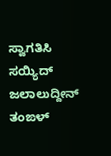ಸ್ವಾಗತಿಸಿ ಸಯ್ಯಿದ್ ಜಲಾಲುದ್ದೀನ್ ತಂಙಳ್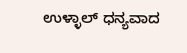ಉಳ್ಳಾಲ್ ಧನ್ಯವಾದ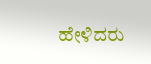ಹೇಳಿದರು